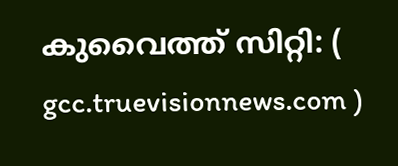കുവൈത്ത് സിറ്റി: ( gcc.truevisionnews.com )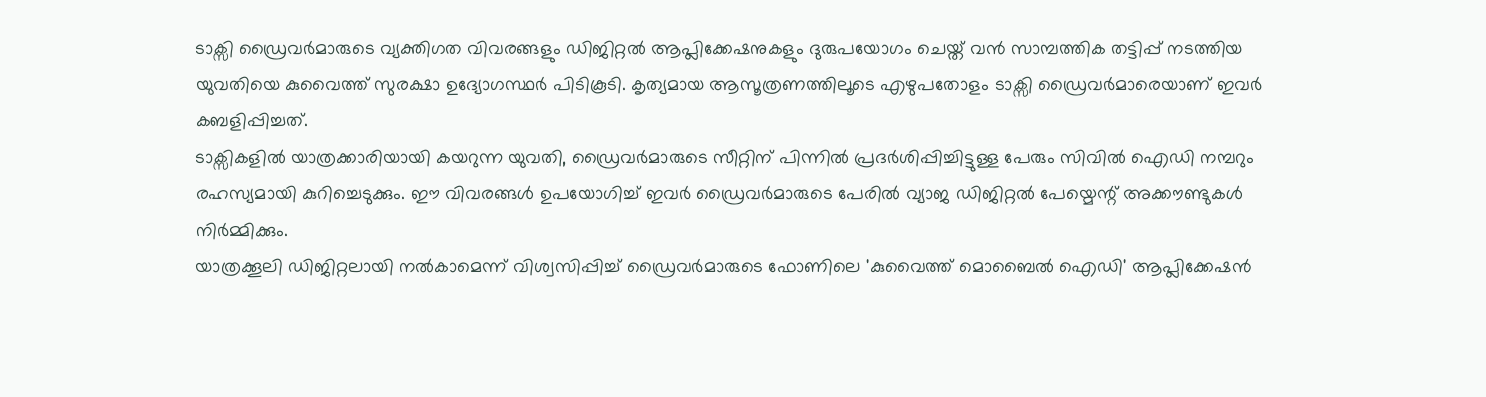ടാക്സി ഡ്രൈവർമാരുടെ വ്യക്തിഗത വിവരങ്ങളും ഡിജിറ്റൽ ആപ്ലിക്കേഷനുകളും ദുരുപയോഗം ചെയ്ത് വൻ സാമ്പത്തിക തട്ടിപ്പ് നടത്തിയ യുവതിയെ കുവൈത്ത് സുരക്ഷാ ഉദ്യോഗസ്ഥർ പിടികൂടി. കൃത്യമായ ആസൂത്രണത്തിലൂടെ എഴുപതോളം ടാക്സി ഡ്രൈവർമാരെയാണ് ഇവർ കബളിപ്പിച്ചത്.
ടാക്സികളിൽ യാത്രക്കാരിയായി കയറുന്ന യുവതി, ഡ്രൈവർമാരുടെ സീറ്റിന് പിന്നിൽ പ്രദർശിപ്പിച്ചിട്ടുള്ള പേരും സിവിൽ ഐഡി നമ്പറും രഹസ്യമായി കുറിച്ചെടുക്കും. ഈ വിവരങ്ങൾ ഉപയോഗിച്ച് ഇവർ ഡ്രൈവർമാരുടെ പേരിൽ വ്യാജ ഡിജിറ്റൽ പേയ്മെന്റ് അക്കൗണ്ടുകൾ നിർമ്മിക്കും.
യാത്രക്കൂലി ഡിജിറ്റലായി നൽകാമെന്ന് വിശ്വസിപ്പിച്ച് ഡ്രൈവർമാരുടെ ഫോണിലെ 'കുവൈത്ത് മൊബൈൽ ഐഡി' ആപ്ലിക്കേഷൻ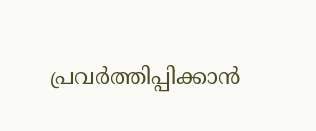പ്രവർത്തിപ്പിക്കാൻ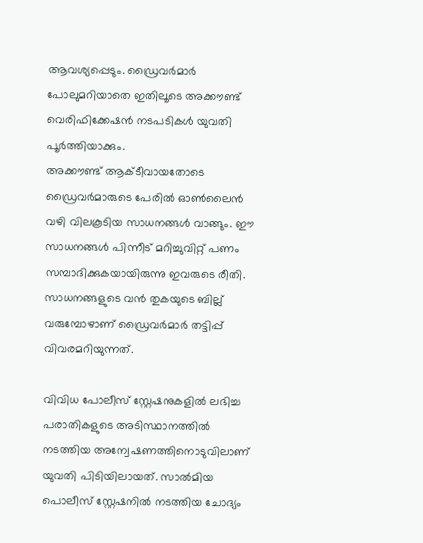ആവശ്യപ്പെടും. ഡ്രൈവർമാർ പോലുമറിയാതെ ഇതിലൂടെ അക്കൗണ്ട് വെരിഫിക്കേഷൻ നടപടികൾ യുവതി പൂർത്തിയാക്കും.
അക്കൗണ്ട് ആക്ടീവായതോടെ ഡ്രൈവർമാരുടെ പേരിൽ ഓൺലൈൻ വഴി വിലകൂടിയ സാധനങ്ങൾ വാങ്ങും. ഈ സാധനങ്ങൾ പിന്നീട് മറിച്ചുവിറ്റ് പണം സമ്പാദിക്കുകയായിരുന്നു ഇവരുടെ രീതി. സാധനങ്ങളുടെ വൻ തുകയുടെ ബില്ല് വരുമ്പോഴാണ് ഡ്രൈവർമാർ തട്ടിപ്പ് വിവരമറിയുന്നത്.

വിവിധ പോലീസ് സ്റ്റേഷനുകളിൽ ലഭിച്ച പരാതികളുടെ അടിസ്ഥാനത്തിൽ നടത്തിയ അന്വേഷണത്തിനൊടുവിലാണ് യുവതി പിടിയിലായത്. സാൽമിയ പൊലീസ് സ്റ്റേഷനിൽ നടത്തിയ ചോദ്യം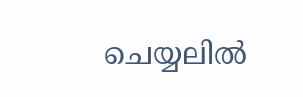ചെയ്യലിൽ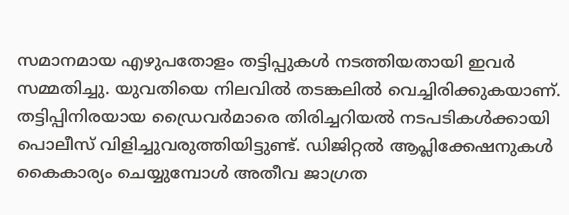സമാനമായ എഴുപതോളം തട്ടിപ്പുകൾ നടത്തിയതായി ഇവർ സമ്മതിച്ചു. യുവതിയെ നിലവിൽ തടങ്കലിൽ വെച്ചിരിക്കുകയാണ്. തട്ടിപ്പിനിരയായ ഡ്രൈവർമാരെ തിരിച്ചറിയൽ നടപടികൾക്കായി പൊലീസ് വിളിച്ചുവരുത്തിയിട്ടുണ്ട്. ഡിജിറ്റൽ ആപ്ലിക്കേഷനുകൾ കൈകാര്യം ചെയ്യുമ്പോൾ അതീവ ജാഗ്രത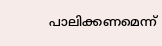പാലിക്കണമെന്ന്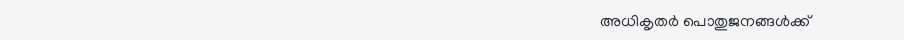അധികൃതർ പൊതുജനങ്ങൾക്ക്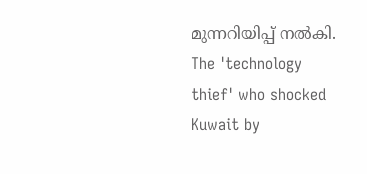മുന്നറിയിപ്പ് നൽകി.
The 'technology thief' who shocked Kuwait by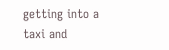getting into a taxi and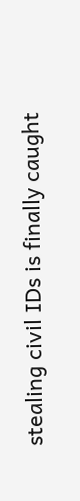stealing civil IDs is finally caught